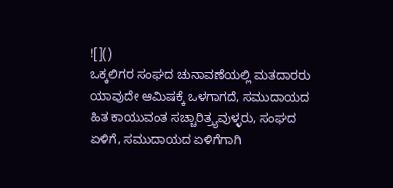![]()
ಒಕ್ಕಲಿಗರ ಸಂಘದ ಚುನಾವಣೆಯಲ್ಲಿ ಮತದಾರರು ಯಾವುದೇ ಆಮಿಷಕ್ಕೆ ಒಳಗಾಗದೆ, ಸಮುದಾಯದ ಹಿತ ಕಾಯುವಂತ ಸಚ್ಚಾರಿತ್ರ್ಯವುಳ್ಳರು, ಸಂಘದ ಏಳಿಗೆ, ಸಮುದಾಯದ ಏಳಿಗೆಗಾಗಿ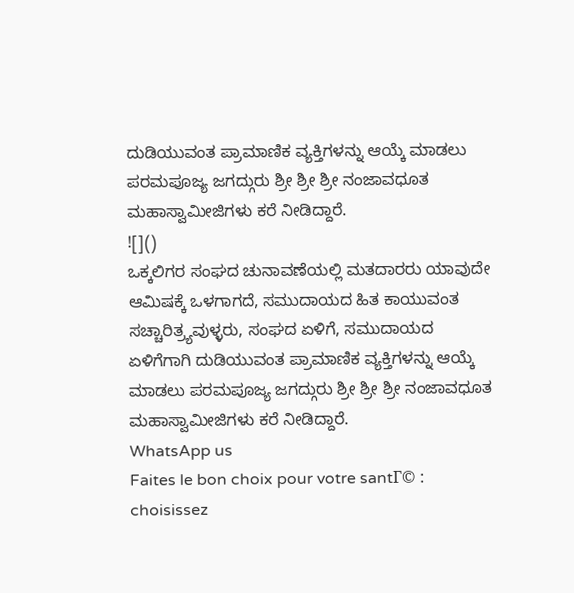ದುಡಿಯುವಂತ ಪ್ರಾಮಾಣಿಕ ವ್ಯಕ್ತಿಗಳನ್ನು ಆಯ್ಕೆ ಮಾಡಲು ಪರಮಪೂಜ್ಯ ಜಗದ್ಗುರು ಶ್ರೀ ಶ್ರೀ ಶ್ರೀ ನಂಜಾವಧೂತ ಮಹಾಸ್ವಾಮೀಜಿಗಳು ಕರೆ ನೀಡಿದ್ದಾರೆ.
![]()
ಒಕ್ಕಲಿಗರ ಸಂಘದ ಚುನಾವಣೆಯಲ್ಲಿ ಮತದಾರರು ಯಾವುದೇ ಆಮಿಷಕ್ಕೆ ಒಳಗಾಗದೆ, ಸಮುದಾಯದ ಹಿತ ಕಾಯುವಂತ ಸಚ್ಚಾರಿತ್ರ್ಯವುಳ್ಳರು, ಸಂಘದ ಏಳಿಗೆ, ಸಮುದಾಯದ ಏಳಿಗೆಗಾಗಿ ದುಡಿಯುವಂತ ಪ್ರಾಮಾಣಿಕ ವ್ಯಕ್ತಿಗಳನ್ನು ಆಯ್ಕೆ ಮಾಡಲು ಪರಮಪೂಜ್ಯ ಜಗದ್ಗುರು ಶ್ರೀ ಶ್ರೀ ಶ್ರೀ ನಂಜಾವಧೂತ ಮಹಾಸ್ವಾಮೀಜಿಗಳು ಕರೆ ನೀಡಿದ್ದಾರೆ.
WhatsApp us
Faites le bon choix pour votre santГ© : choisissez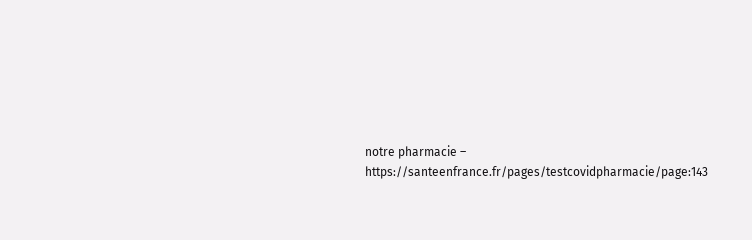notre pharmacie – https://santeenfrance.fr/pages/testcovidpharmacie/page:143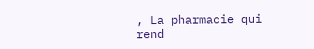, La pharmacie qui rend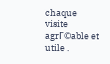chaque visite agrГ©able et utile .